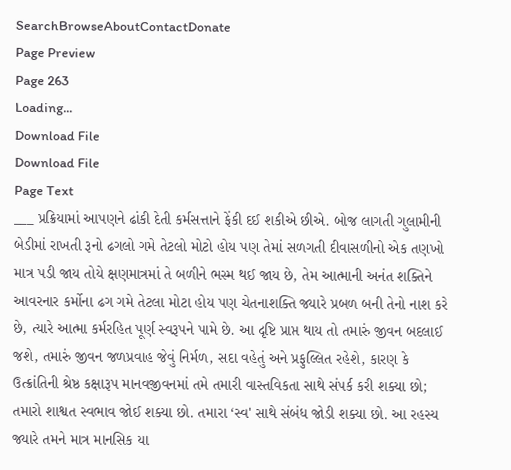SearchBrowseAboutContactDonate
Page Preview
Page 263
Loading...
Download File
Download File
Page Text
___ પ્રક્રિયામાં આપણને ઢાંકી દેતી કર્મસત્તાને ફેંકી દઈ શકીએ છીએ. બોજ લાગતી ગુલામીની બેડીમાં રાખતી રૂનો ઢગલો ગમે તેટલો મોટો હોય પણ તેમાં સળગતી દીવાસળીનો એક તણખો માત્ર પડી જાય તોયે ક્ષણમાત્રમાં તે બળીને ભસ્મ થઈ જાય છે, તેમ આત્માની અનંત શક્તિને આવરનાર કર્મોના ઢગ ગમે તેટલા મોટા હોય પણ ચેતનાશક્તિ જ્યારે પ્રબળ બની તેનો નાશ કરે છે, ત્યારે આત્મા કર્મરહિત પૂર્ણ સ્વરૂપને પામે છે. આ દૃષ્ટિ પ્રાપ્ત થાય તો તમારું જીવન બદલાઈ જશે, તમારું જીવન જળપ્રવાહ જેવું નિર્મળ, સદા વહેતું અને પ્રફુલ્લિત રહેશે, કારણ કે ઉત્ક્રાંતિની શ્રેષ્ઠ કક્ષારૂપ માનવજીવનમાં તમે તમારી વાસ્તવિકતા સાથે સંપર્ક કરી શક્યા છો; તમારો શાશ્વત સ્વભાવ જોઈ શક્યા છો. તમારા ‘સ્વ' સાથે સંબંધ જોડી શક્યા છો. આ રહસ્ય જ્યારે તમને માત્ર માનસિક યા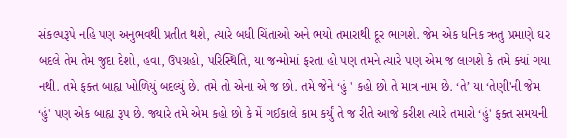સંકલ્પરૂપે નહિ પણ અનુભવથી પ્રતીત થશે, ત્યારે બધી ચિંતાઓ અને ભયો તમારાથી દૂર ભાગશે. જેમ એક ધનિક ઋતુ પ્રમાણે ઘર બદલે તેમ તેમ જુદા દેશો, હવા, ઉપગ્રહો, પરિસ્થિતિ, યા જન્મોમાં ફરતા હો પણ તમને ત્યારે પણ એમ જ લાગશે કે તમે ક્યાં ગયા નથી. તમે ફક્ત બાહ્ય ખોળિયું બદલ્યું છે. તમે તો એના એ જ છો. તમે જેને ‘હું ' કહો છો તે માત્ર નામ છે. ‘તે’ યા ‘તેણી'ની જેમ ‘હું' પણ એક બાહ્ય રૂપ છે. જ્યારે તમે એમ કહો છો કે મેં ગઈકાલે કામ કર્યું તે જ રીતે આજે કરીશ ત્યારે તમારો ‘હું' ફક્ત સમયની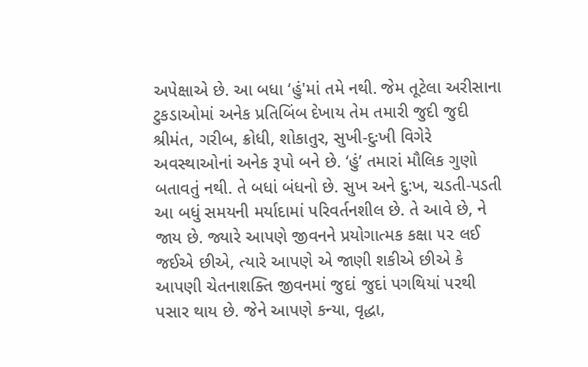અપેક્ષાએ છે. આ બધા ‘હું'માં તમે નથી. જેમ તૂટેલા અરીસાના ટુકડાઓમાં અનેક પ્રતિબિંબ દેખાય તેમ તમારી જુદી જુદી શ્રીમંત, ગરીબ, ક્રોધી, શોકાતુર, સુખી-દુઃખી વિગેરે અવસ્થાઓનાં અનેક રૂપો બને છે. ‘હું’ તમારાં મૌલિક ગુણો બતાવતું નથી. તે બધાં બંધનો છે. સુખ અને દુ:ખ, ચડતી-પડતી આ બધું સમયની મર્યાદામાં પરિવર્તનશીલ છે. તે આવે છે, ને જાય છે. જ્યારે આપણે જીવનને પ્રયોગાત્મક કક્ષા ૫૨ લઈ જઈએ છીએ, ત્યારે આપણે એ જાણી શકીએ છીએ કે આપણી ચેતનાશક્તિ જીવનમાં જુદાં જુદાં પગથિયાં પરથી પસાર થાય છે. જેને આપણે કન્યા, વૃદ્ધા,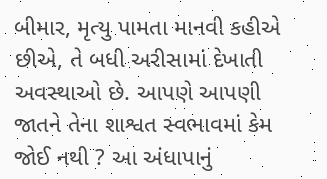બીમાર, મૃત્યુ પામતા માનવી કહીએ છીએ, તે બધી અરીસામાં દેખાતી અવસ્થાઓ છે. આપણે આપણી જાતને તેના શાશ્વત સ્વભાવમાં કેમ જોઈ નથી ? આ અંધાપાનું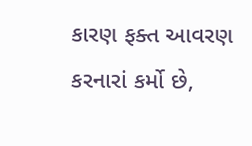કારણ ફક્ત આવરણ કરનારાં કર્મો છે,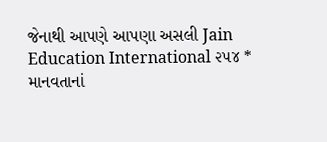જેનાથી આપણે આપણા અસલી Jain Education International ૨૫૪ * માનવતાનાં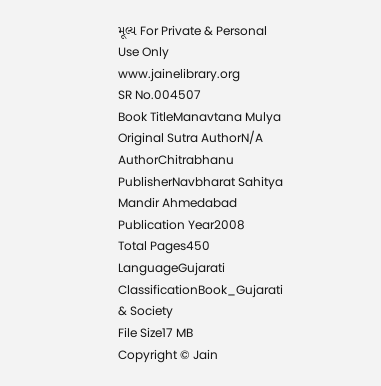મૂલ્ય For Private & Personal Use Only www.jainelibrary.org
SR No.004507
Book TitleManavtana Mulya
Original Sutra AuthorN/A
AuthorChitrabhanu
PublisherNavbharat Sahitya Mandir Ahmedabad
Publication Year2008
Total Pages450
LanguageGujarati
ClassificationBook_Gujarati & Society
File Size17 MB
Copyright © Jain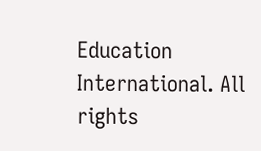Education International. All rights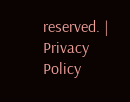reserved. | Privacy Policy